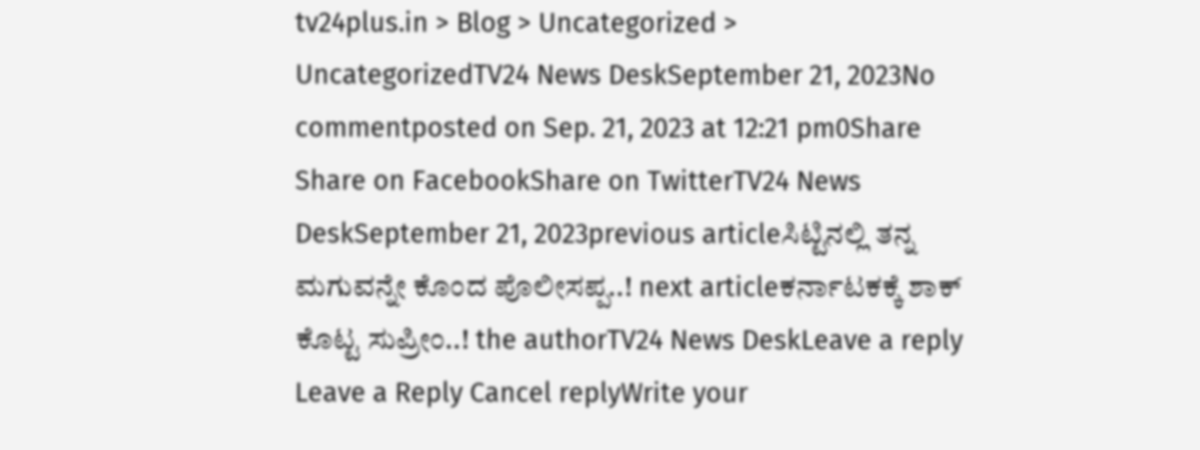tv24plus.in > Blog > Uncategorized > UncategorizedTV24 News DeskSeptember 21, 2023No commentposted on Sep. 21, 2023 at 12:21 pm0Share Share on FacebookShare on TwitterTV24 News DeskSeptember 21, 2023previous articleಸಿಟ್ಟಿನಲ್ಲಿ ತನ್ನ ಮಗುವನ್ನೇ ಕೊಂದ ಪೊಲೀಸಪ್ಪ..! next articleಕರ್ನಾಟಕಕ್ಕೆ ಶಾಕ್ ಕೊಟ್ಟ ಸುಪ್ರೀಂ..! the authorTV24 News DeskLeave a reply Leave a Reply Cancel replyWrite your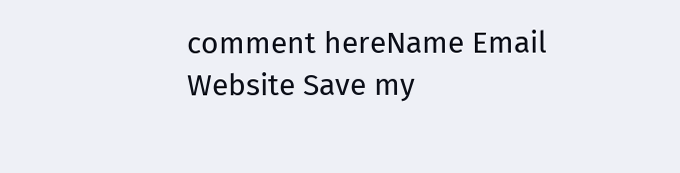comment hereName Email Website Save my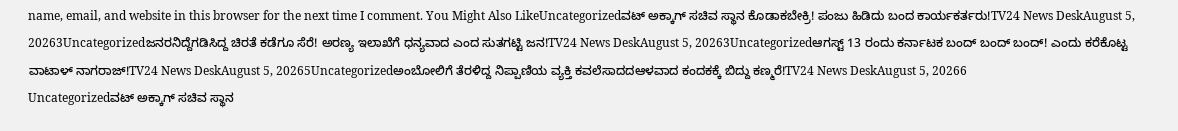name, email, and website in this browser for the next time I comment. You Might Also LikeUncategorizedವಟ್ ಅಕ್ಕಾಗ್ ಸಚಿವ ಸ್ಥಾನ ಕೊಡಾಕಬೇಕ್ರಿ! ಪಂಜು ಹಿಡಿದು ಬಂದ ಕಾರ್ಯಕರ್ತರು!TV24 News DeskAugust 5, 20263Uncategorizedಜನರನಿದ್ದೆಗಡಿಸಿದ್ದ ಚಿರತೆ ಕಡೆಗೂ ಸೆರೆ! ಅರಣ್ಯ ಇಲಾಖೆಗೆ ಧನ್ಯವಾದ ಎಂದ ಸುತಗಟ್ಟಿ ಜನ!TV24 News DeskAugust 5, 20263Uncategorizedಆಗಸ್ಟ್ 13 ರಂದು ಕರ್ನಾಟಕ ಬಂದ್ ಬಂದ್ ಬಂದ್! ಎಂದು ಕರೆಕೊಟ್ಟ ವಾಟಾಳ್ ನಾಗರಾಜ್!TV24 News DeskAugust 5, 20265Uncategorizedಅಂಬೋಲಿಗೆ ತೆರಳಿದ್ದ ನಿಪ್ಪಾಣಿಯ ವ್ಯಕ್ತಿ ಕವಲೆಸಾದದಆಳವಾದ ಕಂದಕಕ್ಕೆ ಬಿದ್ದು ಕಣ್ಮರೆ!TV24 News DeskAugust 5, 20266
Uncategorizedವಟ್ ಅಕ್ಕಾಗ್ ಸಚಿವ ಸ್ಥಾನ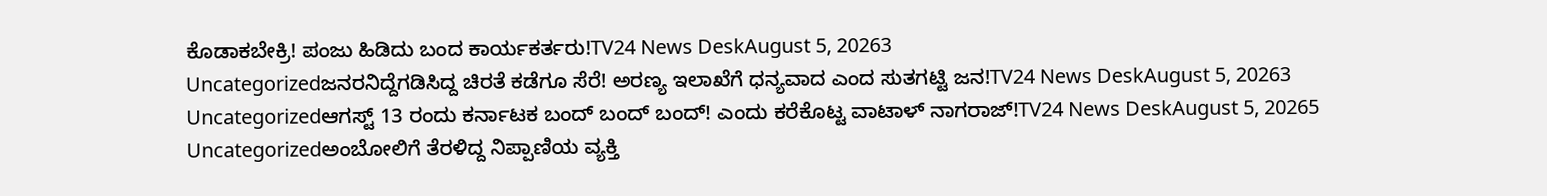ಕೊಡಾಕಬೇಕ್ರಿ! ಪಂಜು ಹಿಡಿದು ಬಂದ ಕಾರ್ಯಕರ್ತರು!TV24 News DeskAugust 5, 20263
Uncategorizedಜನರನಿದ್ದೆಗಡಿಸಿದ್ದ ಚಿರತೆ ಕಡೆಗೂ ಸೆರೆ! ಅರಣ್ಯ ಇಲಾಖೆಗೆ ಧನ್ಯವಾದ ಎಂದ ಸುತಗಟ್ಟಿ ಜನ!TV24 News DeskAugust 5, 20263
Uncategorizedಆಗಸ್ಟ್ 13 ರಂದು ಕರ್ನಾಟಕ ಬಂದ್ ಬಂದ್ ಬಂದ್! ಎಂದು ಕರೆಕೊಟ್ಟ ವಾಟಾಳ್ ನಾಗರಾಜ್!TV24 News DeskAugust 5, 20265
Uncategorizedಅಂಬೋಲಿಗೆ ತೆರಳಿದ್ದ ನಿಪ್ಪಾಣಿಯ ವ್ಯಕ್ತಿ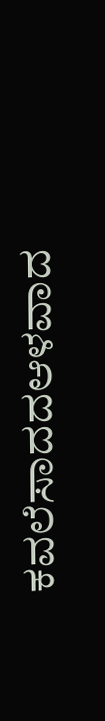ಕವಲೆಸಾದದಆಳವಾದ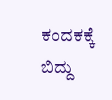ಕಂದಕಕ್ಕೆ ಬಿದ್ದು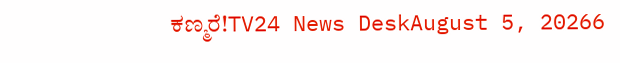ಕಣ್ಮರೆ!TV24 News DeskAugust 5, 20266